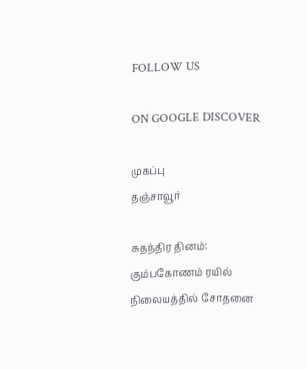FOLLOW US

ON GOOGLE DISCOVER

முகப்பு
தஞ்சாவூர்

சுதந்திர தினம்: கும்பகோணம் ரயில் நிலையத்தில் சோதனை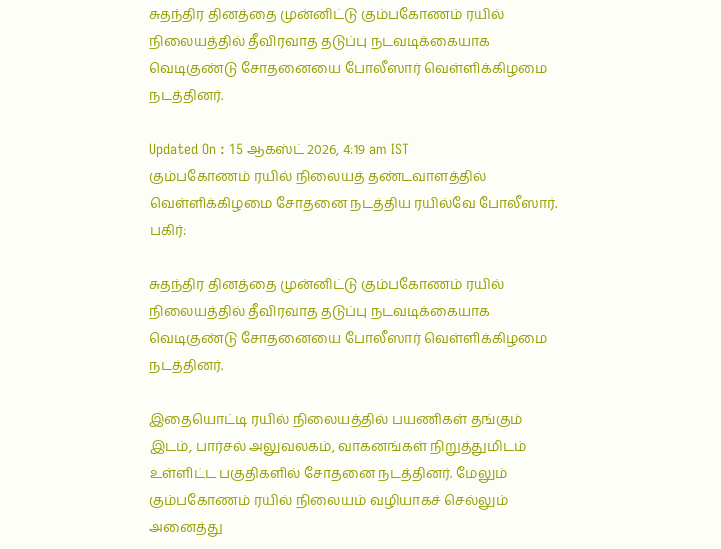சுதந்திர தினத்தை முன்னிட்டு கும்பகோணம் ரயில் நிலையத்தில் தீவிரவாத தடுப்பு நடவடிக்கையாக வெடிகுண்டு சோதனையை போலீஸார் வெள்ளிக்கிழமை நடத்தினர்.

Updated On : 15 ஆகஸ்ட் 2026, 4:19 am IST
கும்பகோணம் ரயில் நிலையத் தண்டவாளத்தில் வெள்ளிக்கிழமை சோதனை நடத்திய ரயில்வே போலீஸார்.
பகிர்:

சுதந்திர தினத்தை முன்னிட்டு கும்பகோணம் ரயில் நிலையத்தில் தீவிரவாத தடுப்பு நடவடிக்கையாக வெடிகுண்டு சோதனையை போலீஸார் வெள்ளிக்கிழமை நடத்தினர்.

இதையொட்டி ரயில் நிலையத்தில் பயணிகள் தங்கும் இடம், பார்சல் அலுவலகம், வாகனங்கள் நிறுத்துமிடம் உள்ளிட்ட பகுதிகளில் சோதனை நடத்தினர். மேலும் கும்பகோணம் ரயில் நிலையம் வழியாகச் செல்லும் அனைத்து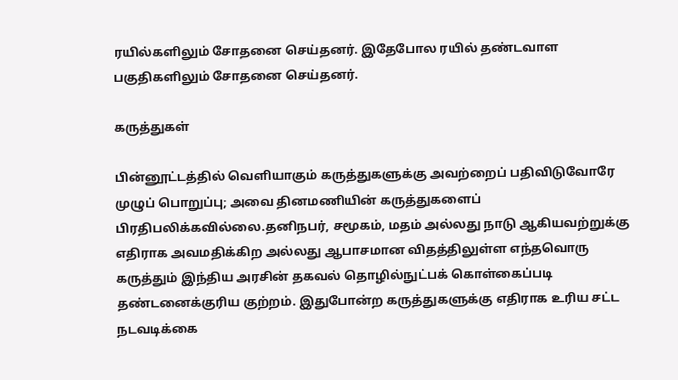ரயில்களிலும் சோதனை செய்தனர். இதேபோல ரயில் தண்டவாள பகுதிகளிலும் சோதனை செய்தனர்.

கருத்துகள்

பின்னூட்டத்தில் வெளியாகும் கருத்துகளுக்கு அவற்றைப் பதிவிடுவோரே முழுப் பொறுப்பு; அவை தினமணியின் கருத்துகளைப் பிரதிபலிக்கவில்லை.தனிநபர், சமூகம், மதம் அல்லது நாடு ஆகியவற்றுக்கு எதிராக அவமதிக்கிற அல்லது ஆபாசமான விதத்திலுள்ள எந்தவொரு கருத்தும் இந்திய அரசின் தகவல் தொழில்நுட்பக் கொள்கைப்படி தண்டனைக்குரிய குற்றம். இதுபோன்ற கருத்துகளுக்கு எதிராக உரிய சட்ட நடவடிக்கை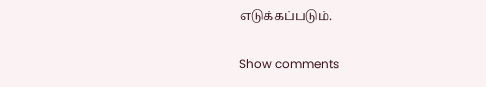எடுக்கப்படும்.

Show comments